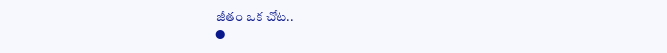జీతం ఒక చోట..
●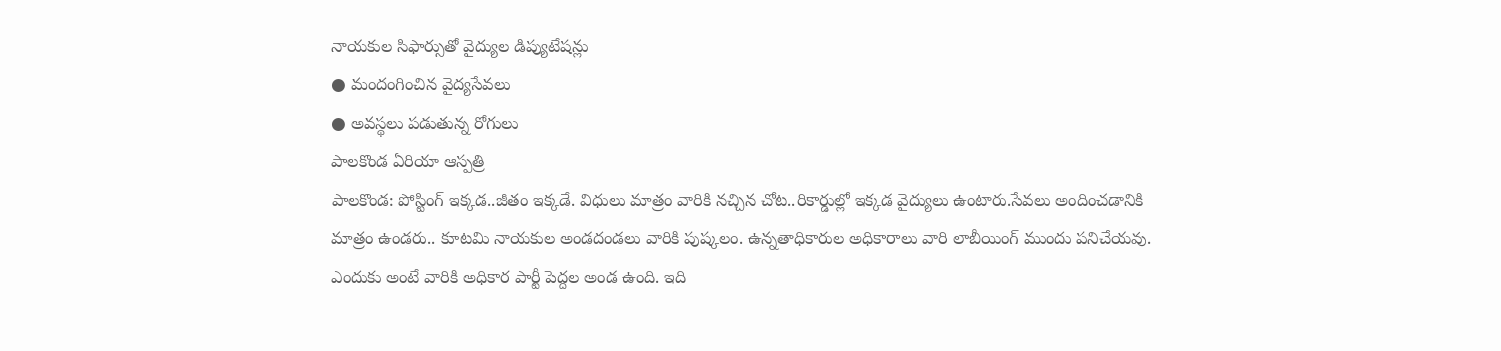నాయకుల సిఫార్సుతో వైద్యుల డిప్యుటేషన్లు
● మందంగించిన వైద్యసేవలు
● అవస్థలు పడుతున్న రోగులు
పాలకొండ ఏరియా ఆస్పత్రి
పాలకొండ: పోస్టింగ్ ఇక్కడ..జీతం ఇక్కడే. విధులు మాత్రం వారికి నచ్చిన చోట..రికార్డుల్లో ఇక్కడ వైద్యులు ఉంటారు.సేవలు అందించడానికి మాత్రం ఉండరు.. కూటమి నాయకుల అండదండలు వారికి పుష్కలం. ఉన్నతాధికారుల అధికారాలు వారి లాబీయింగ్ ముందు పనిచేయవు. ఎందుకు అంటే వారికి అధికార పార్టీ పెద్దల అండ ఉంది. ఇది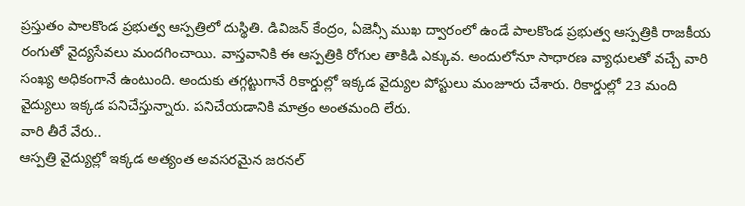ప్రస్తుతం పాలకొండ ప్రభుత్వ ఆస్పత్రిలో దుస్థితి. డివిజన్ కేంద్రం, ఏజెన్సీ ముఖ ద్వారంలో ఉండే పాలకొండ ప్రభుత్వ ఆస్పత్రికి రాజకీయ రంగుతో వైద్యసేవలు మందగించాయి. వాస్తవానికి ఈ ఆస్పత్రికి రోగుల తాకిడి ఎక్కువ. అందులోనూ సాధారణ వ్యాధులతో వచ్చే వారి సంఖ్య అధికంగానే ఉంటుంది. అందుకు తగ్గట్టుగానే రికార్డుల్లో ఇక్కడ వైద్యుల పోస్టులు మంజూరు చేశారు. రికార్డుల్లో 23 మంది వైద్యులు ఇక్కడ పనిచేస్తున్నారు. పనిచేయడానికి మాత్రం అంతమంది లేరు.
వారి తీరే వేరు..
ఆస్పత్రి వైద్యుల్లో ఇక్కడ అత్యంత అవసరమైన జరనల్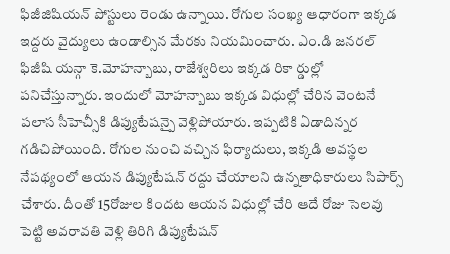ఫిజీజిషియన్ పోస్టులు రెండు ఉన్నాయి. రోగుల సంఖ్య ఆధారంగా ఇక్కడ ఇద్దరు వైద్యులు ఉండాల్సిన మేరకు నియమించారు. ఎం.డి జనరల్ ఫిజీషి యన్గా కె.మోహన్బాబు, రాజేశ్వరిలు ఇక్కడ రికా ర్డుల్లో పనిచేస్తున్నారు. ఇందులో మోహన్బాబు ఇక్కడ విధుల్లో చేరిన వెంటనే పలాస సీహెచ్సీకి డిప్యుటేషన్పై వెళ్లిపోయారు. ఇప్పటికి ఏడాదిన్నర గడిచిపోయింది. రోగుల నుంచి వచ్చిన ఫిర్యాదులు, ఇక్కడి అవస్థల నేపథ్యంలో ఆయన డిప్యుటేషన్ రద్దు చేయాలని ఉన్నతాధికారులు సిపార్స్ చేశారు. దీంతో 15రోజుల కిందట ఆయన విధుల్లో చేరి ఆదే రోజు సెలవు పెట్టి అవరావతి వెళ్లి తిరిగి డిప్యుటేషన్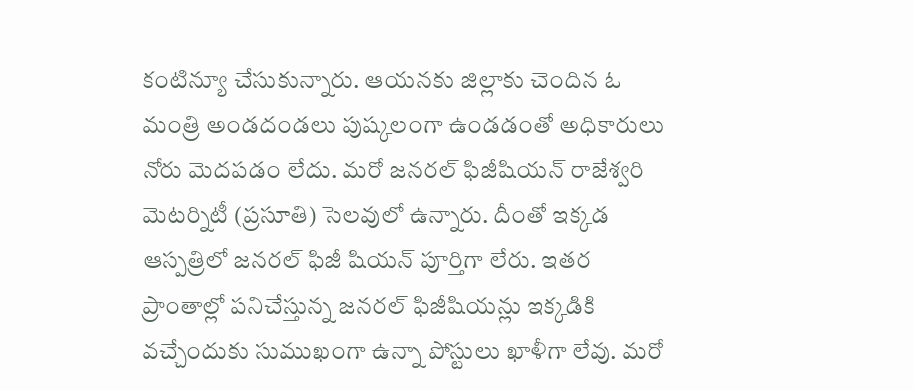కంటిన్యూ చేసుకున్నారు. ఆయనకు జిల్లాకు చెందిన ఓ మంత్రి అండదండలు పుష్కలంగా ఉండడంతో అధికారులు నోరు మెదపడం లేదు. మరో జనరల్ ఫిజీషియన్ రాజేశ్వరి మెటర్నిటీ (ప్రసూతి) సెలవులో ఉన్నారు. దీంతో ఇక్కడ ఆస్పత్రిలో జనరల్ ఫిజీ షియన్ పూర్తిగా లేరు. ఇతర ప్రాంతాల్లో పనిచేస్తున్న జనరల్ ఫిజీషియన్లు ఇక్కడికి వచ్చేందుకు సుముఖంగా ఉన్నా పోస్టులు ఖాళీగా లేవు. మరో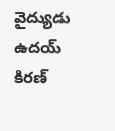వైద్యుడు ఉదయ్ కిరణ్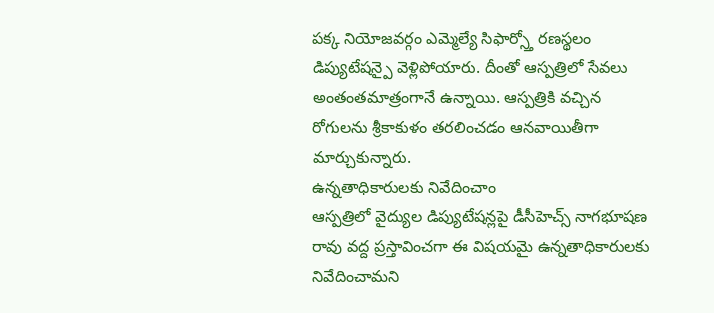పక్క నియోజవర్గం ఎమ్మెల్యే సిఫార్స్తో రణస్థలం డిప్యుటేషన్పై వెళ్లిపోయారు. దీంతో ఆస్పత్రిలో సేవలు అంతంతమాత్రంగానే ఉన్నాయి. ఆస్పత్రికి వచ్చిన రోగులను శ్రీకాకుళం తరలించడం ఆనవాయితీగా మార్చుకున్నారు.
ఉన్నతాధికారులకు నివేదించాం
ఆస్పత్రిలో వైద్యుల డిప్యుటేషన్లపై డీసీహెచ్స్ నాగభూషణ రావు వద్ద ప్రస్తావించగా ఈ విషయమై ఉన్నతాధికారులకు నివేదించామని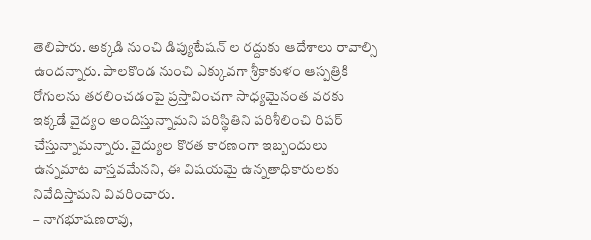తెలిపారు. అక్కడి నుంచి డిప్యుటేషన్ ల రద్దుకు ఆదేశాలు రావాల్సి ఉందన్నారు. పాలకొండ నుంచి ఎక్కువగా శ్రీకాకుళం ఆస్పత్రికి రోగులను తరలించడంపై ప్రస్తావించగా సాధ్యమైనంత వరకు ఇక్కడే వైద్యం అందిస్తున్నామని పరిస్థితిని పరిశీలించి రిపర్ చేస్తున్నామన్నారు. వైద్యుల కొరత కారణంగా ఇబ్బందులు ఉన్నమాట వాస్తవమేనని, ఈ విషయమై ఉన్నతాధికారులకు నివేదిస్తామని వివరించారు.
– నాగభూషణరావు,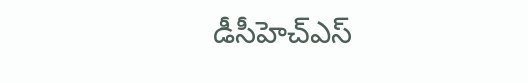డీసీహెచ్ఎస్